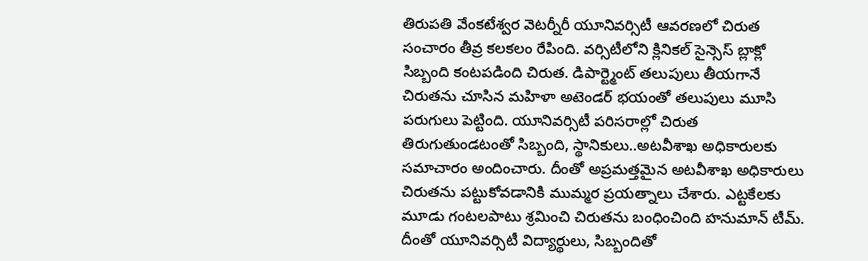తిరుపతి వేంకటేశ్వర వెటర్నీరీ యూనివర్సిటీ ఆవరణలో చిరుత సంచారం తీవ్ర కలకలం రేపింది. వర్సిటీలోని క్లినికల్ సైన్సెస్ బ్లాక్లో సిబ్బంది కంటపడింది చిరుత. డిపార్ట్మెంట్ తలుపులు తీయగానే చిరుతను చూసిన మహిళా అటెండర్ భయంతో తలుపులు మూసి పరుగులు పెట్టింది. యూనివర్సిటీ పరిసరాల్లో చిరుత తిరుగుతుండటంతో సిబ్బంది, స్థానికులు..అటవీశాఖ అధికారులకు సమాచారం అందించారు. దీంతో అప్రమత్తమైన అటవీశాఖ అధికారులు చిరుతను పట్టుకోవడానికి ముమ్మర ప్రయత్నాలు చేశారు. ఎట్టకేలకు మూడు గంటలపాటు శ్రమించి చిరుతను బంధించింది హనుమాన్ టీమ్. దీంతో యూనివర్సిటీ విద్యార్థులు, సిబ్బందితో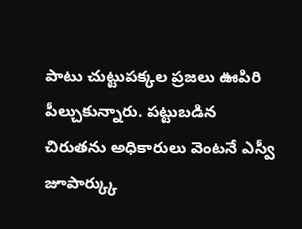పాటు చుట్టుపక్కల ప్రజలు ఊపిరి పీల్చుకున్నారు. పట్టుబడిన చిరుతను అధికారులు వెంటనే ఎస్వీ జూపార్క్కు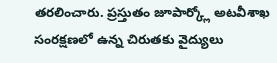తరలించారు. ప్రస్తుతం జూపార్క్లో అటవీశాఖ సంరక్షణలో ఉన్న చిరుతకు వైద్యులు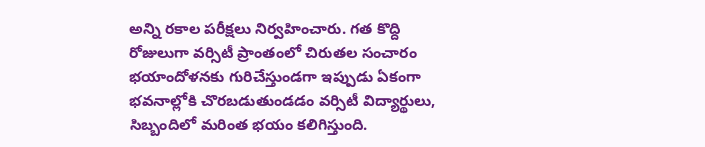అన్ని రకాల పరీక్షలు నిర్వహించారు. గత కొద్ది రోజులుగా వర్సిటీ ప్రాంతంలో చిరుతల సంచారం భయాందోళనకు గురిచేస్తుండగా ఇప్పుడు ఏకంగా భవనాల్లోకి చొరబడుతుండడం వర్సిటీ విద్యార్థులు, సిబ్బందిలో మరింత భయం కలిగిస్తుంది.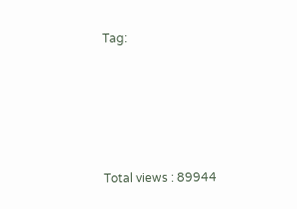Tag:





Total views : 89944